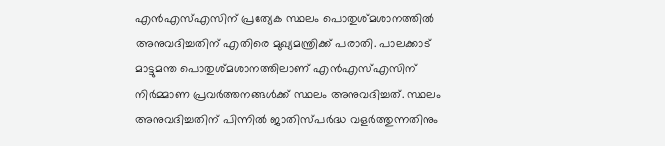എൻഎസ്എസിന് പ്രത്യേക സ്ഥലം പൊതുശ്മശാനത്തിൽ അനുവദിച്ചതിന് എതിരെ മുഖ്യമന്ത്രിക്ക് പരാതി. പാലക്കാട് മാട്ടുമന്ത പൊതുശ്മശാനത്തിലാണ് എൻഎസ്എസിന് നിർമ്മാണ പ്രവർത്തനങ്ങൾക്ക് സ്ഥലം അനുവദിച്ചത്. സ്ഥലം അനുവദിച്ചതിന് പിന്നിൽ ജാതിസ്പർദ്ധ വളർത്തുന്നതിനും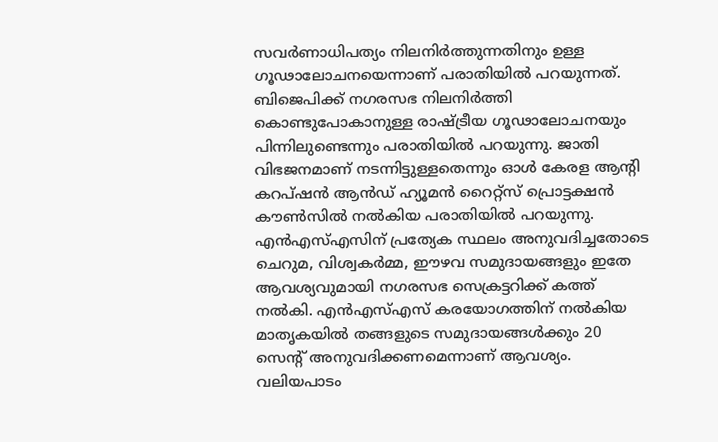സവർണാധിപത്യം നിലനിർത്തുന്നതിനും ഉള്ള ഗൂഢാലോചനയെന്നാണ് പരാതിയിൽ പറയുന്നത്.
ബിജെപിക്ക് നഗരസഭ നിലനിർത്തി കൊണ്ടുപോകാനുള്ള രാഷ്ട്രീയ ഗൂഢാലോചനയും പിന്നിലുണ്ടെന്നും പരാതിയിൽ പറയുന്നു. ജാതി വിഭജനമാണ് നടന്നിട്ടുള്ളതെന്നും ഓൾ കേരള ആന്റി കറപ്ഷൻ ആൻഡ് ഹ്യൂമൻ റൈറ്റ്സ് പ്രൊട്ടക്ഷൻ കൗൺസിൽ നൽകിയ പരാതിയിൽ പറയുന്നു.
എൻഎസ്എസിന് പ്രത്യേക സ്ഥലം അനുവദിച്ചതോടെ ചെറുമ, വിശ്വകർമ്മ, ഈഴവ സമുദായങ്ങളും ഇതേ ആവശ്യവുമായി നഗരസഭ സെക്രട്ടറിക്ക് കത്ത് നൽകി. എൻഎസ്എസ് കരയോഗത്തിന് നൽകിയ മാതൃകയിൽ തങ്ങളുടെ സമുദായങ്ങൾക്കും 20 സെൻ്റ് അനുവദിക്കണമെന്നാണ് ആവശ്യം. വലിയപാടം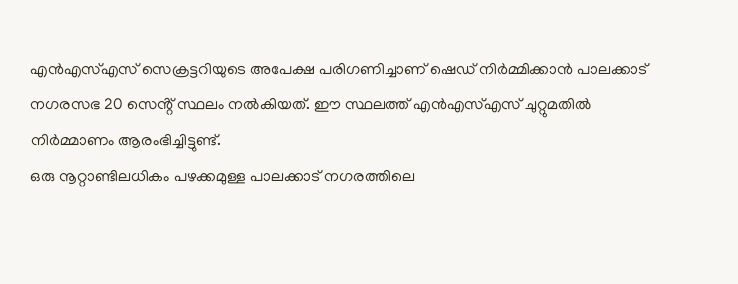എൻഎസ്എസ് സെക്രട്ടറിയുടെ അപേക്ഷ പരിഗണിച്ചാണ് ഷെഡ് നിർമ്മിക്കാൻ പാലക്കാട് നഗരസഭ 20 സെൻ്റ് സ്ഥലം നൽകിയത്. ഈ സ്ഥലത്ത് എൻഎസ്എസ് ചുറ്റുമതിൽ നിർമ്മാണം ആരംഭിച്ചിട്ടുണ്ട്.
ഒരു നൂറ്റാണ്ടിലധികം പഴക്കമുള്ള പാലക്കാട് നഗരത്തിലെ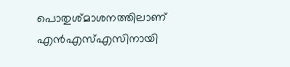പൊതുശ്മാശനത്തിലാണ് എൻഎസ്എസിനായി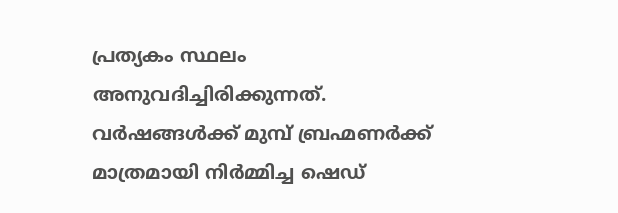പ്രത്യകം സ്ഥലം അനുവദിച്ചിരിക്കുന്നത്. വർഷങ്ങൾക്ക് മുമ്പ് ബ്രഹ്മണർക്ക് മാത്രമായി നിർമ്മിച്ച ഷെഡ്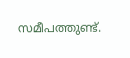സമീപത്തുണ്ട്.